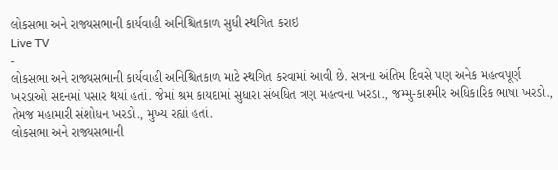લોકસભા અને રાજ્યસભાની કાર્યવાહી અનિશ્ચિતકાળ સુધી સ્થગિત કરાઇ
Live TV
-
લોકસભા અને રાજ્યસભાની કાર્યવાહી અનિશ્ચિતકાળ માટે સ્થગિત કરવામાં આવી છે. સત્રના અંતિમ દિવસે પણ અનેક મહત્વપૂર્ણ ખરડાઓ સદનમાં પસાર થયાં હતાં. જેમાં શ્રમ કાયદામાં સુધારા સંબધિત ત્રણ મહત્વના ખરડા., જમ્મુ-કાશ્મીર અધિકારિક ભાષા ખરડો., તેમજ મહામારી સંશોધન ખરડો., મુખ્ય રહ્યાં હતાં.
લોકસભા અને રાજ્યસભાની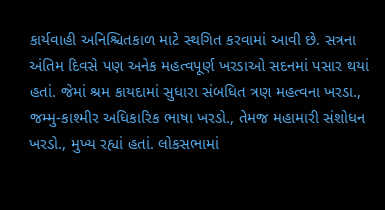કાર્યવાહી અનિશ્ચિતકાળ માટે સ્થગિત કરવામાં આવી છે. સત્રના અંતિમ દિવસે પણ અનેક મહત્વપૂર્ણ ખરડાઓ સદનમાં પસાર થયાં હતાં. જેમાં શ્રમ કાયદામાં સુધારા સંબધિત ત્રણ મહત્વના ખરડા., જમ્મુ-કાશ્મીર અધિકારિક ભાષા ખરડો., તેમજ મહામારી સંશોધન ખરડો., મુખ્ય રહ્યાં હતાં. લોકસભામાં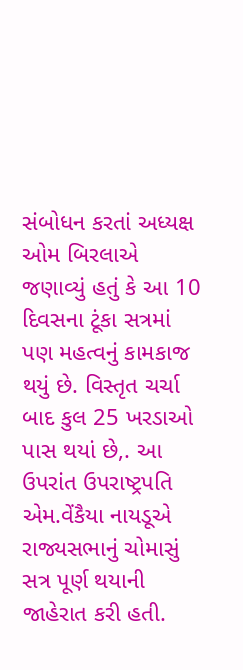સંબોધન કરતાં અધ્યક્ષ ઓમ બિરલાએ જણાવ્યું હતું કે આ 10 દિવસના ટૂંકા સત્રમાં પણ મહત્વનું કામકાજ થયું છે. વિસ્તૃત ચર્ચા બાદ કુલ 25 ખરડાઓ પાસ થયાં છે,. આ ઉપરાંત ઉપરાષ્ટ્રપતિ એમ.વેંકૈયા નાયડૂએ રાજ્યસભાનું ચોમાસું સત્ર પૂર્ણ થયાની જાહેરાત કરી હતી.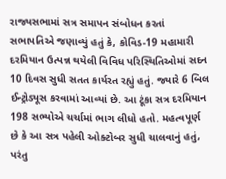રાજ્યસભામાં સત્ર સમાપન સંબોધન કરતાં સભાપતિએ જણાવ્યું હતું કે, કોવિડ-19 મહામારી દરમિયાન ઉત્પન્ન થયેલી વિવિધ પરિસ્થિતિઓમાં સદન 10 દિવસ સુધી સતત કાર્યરત રહ્યું હતું. જ્યારે 6 બિલ ઈન્ટ્રોડ્યૂસ કરવામાં આવ્યાં છે. આ ટૂંકા સત્ર દરમિયાન 198 સભ્યોએ ચર્ચામાં ભાગ લીધો હતો. મહત્વપૂર્ણ છે કે આ સત્ર પહેલી ઓક્ટોબર સુધી ચાલવાનું હતું, પરંતુ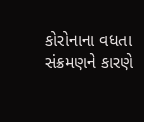કોરોનાના વધતા સંક્રમણને કારણે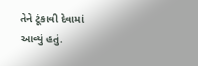તેને ટૂંકાવી દેવામાં આવ્યું હતું.